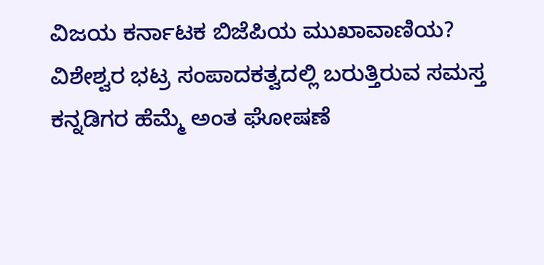ವಿಜಯ ಕರ್ನಾಟಕ ಬಿಜೆಪಿಯ ಮುಖಾವಾಣಿಯ?
ವಿಶೇಶ್ವರ ಭಟ್ರ ಸಂಪಾದಕತ್ವದಲ್ಲಿ ಬರುತ್ತಿರುವ ಸಮಸ್ತ ಕನ್ನಡಿಗರ ಹೆಮ್ಮೆ ಅಂತ ಘೋಷಣೆ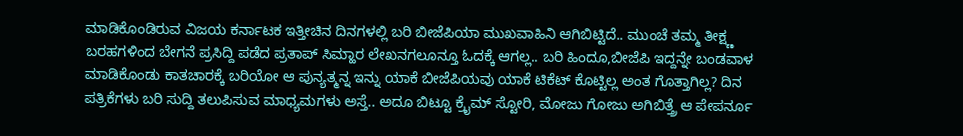ಮಾಡಿಕೊಂಡಿರುವ ವಿಜಯ ಕರ್ನಾಟಕ ಇತ್ತೀಚಿನ ದಿನಗಳಲ್ಲಿ ಬರಿ ಬೀಜೆಪಿಯಾ ಮುಖವಾಹಿನಿ ಆಗಿಬಿಟ್ಟಿದೆ.. ಮುಂಚೆ ತಮ್ಮ ತೀಕ್ಷ್ಣ ಬರಹಗಳಿಂದ ಬೇಗನೆ ಪ್ರಸಿದ್ದಿ ಪಡೆದ ಪ್ರತಾಪ್ ಸಿಮ್ಹಾರ ಲೇಖನಗಲೂನ್ತೂ ಓದಕ್ಕೆ ಆಗಲ್ಲ.. ಬರಿ ಹಿಂದೂ,ಬೀಜೆಪಿ ಇದ್ದನ್ನೇ ಬಂಡವಾಳ ಮಾಡಿಕೊಂಡು ಕಾತಚಾರಕ್ಕೆ ಬರಿಯೋ ಆ ಪುನ್ಯತ್ಮನ್ನ ಇನ್ನು ಯಾಕೆ ಬೀಜೆಪಿಯವು ಯಾಕೆ ಟಿಕೆಟ್ ಕೊಟ್ಟಿಲ್ಲ ಅಂತ ಗೊತ್ತಾಗಿಲ್ಲ? ದಿನ ಪತ್ರಿಕೆಗಳು ಬರಿ ಸುದ್ದಿ ತಲುಪಿಸುವ ಮಾಧ್ಯಮಗಳು ಅಸ್ತೆ.. ಅದೂ ಬಿಟ್ಟೂ ಕ್ರೈಮ್ ಸ್ಟೋರಿ, ಮೋಜು ಗೋಜು ಅಗಿಬಿತ್ತ್ರೆ ಆ ಪೇಪರ್ನೂ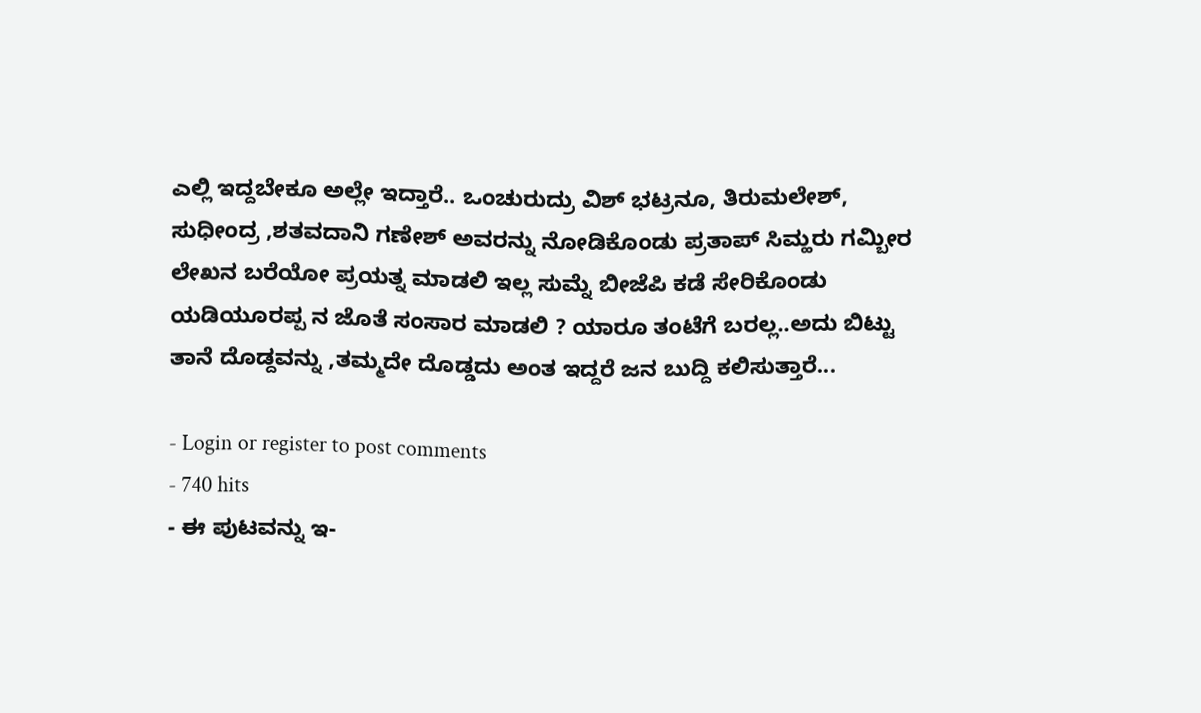ಎಲ್ಲಿ ಇದ್ದಬೇಕೂ ಅಲ್ಲೇ ಇದ್ತಾರೆ.. ಒಂಚುರುದ್ರು ವಿಶ್ ಭಟ್ರನೂ, ತಿರುಮಲೇಶ್, ಸುಧೀಂದ್ರ ,ಶತವದಾನಿ ಗಣೇಶ್ ಅವರನ್ನು ನೋಡಿಕೊಂಡು ಪ್ರತಾಪ್ ಸಿಮ್ಹರು ಗಮ್ಬೀರ ಲೇಖನ ಬರೆಯೋ ಪ್ರಯತ್ನ ಮಾಡಲಿ ಇಲ್ಲ ಸುಮ್ನೆ ಬೀಜೆಪಿ ಕಡೆ ಸೇರಿಕೊಂಡು ಯಡಿಯೂರಪ್ಪ ನ ಜೊತೆ ಸಂಸಾರ ಮಾಡಲಿ ? ಯಾರೂ ತಂಟೆಗೆ ಬರಲ್ಲ..ಅದು ಬಿಟ್ಟು ತಾನೆ ದೊಡ್ದವನ್ನು ,ತಮ್ಮದೇ ದೊಡ್ಡದು ಅಂತ ಇದ್ದರೆ ಜನ ಬುದ್ದಿ ಕಲಿಸುತ್ತಾರೆ...

- Login or register to post comments
- 740 hits
- ಈ ಪುಟವನ್ನು ಇ-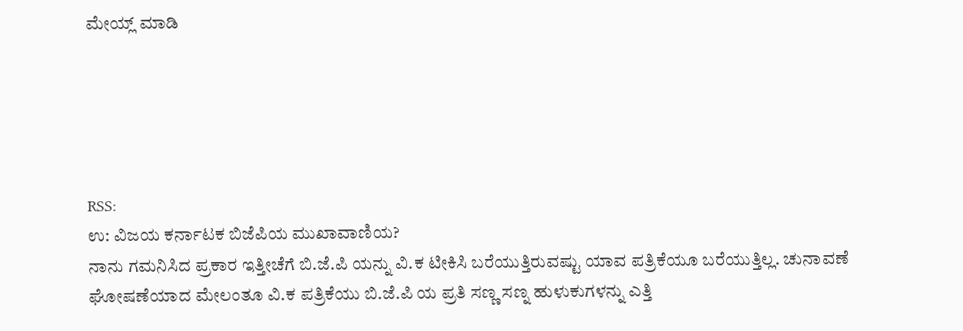ಮೇಯ್ಲ್ ಮಾಡಿ





RSS:
ಉ: ವಿಜಯ ಕರ್ನಾಟಕ ಬಿಜೆಪಿಯ ಮುಖಾವಾಣಿಯ?
ನಾನು ಗಮನಿಸಿದ ಪ್ರಕಾರ ಇತ್ತೀಚೆಗೆ ಬಿ.ಜೆ.ಪಿ ಯನ್ನು ವಿ.ಕ ಟೀಕಿಸಿ ಬರೆಯುತ್ತಿರುವಷ್ಟು ಯಾವ ಪತ್ರಿಕೆಯೂ ಬರೆಯುತ್ತಿಲ್ಲ. ಚುನಾವಣೆ ಘೋಷಣೆಯಾದ ಮೇಲಂತೂ ವಿ.ಕ ಪತ್ರಿಕೆಯು ಬಿ.ಜೆ.ಪಿ ಯ ಪ್ರತಿ ಸಣ್ಣ ಸಣ್ನ ಹುಳುಕುಗಳನ್ನು ಎತ್ತಿ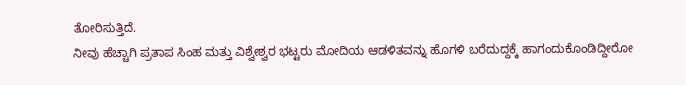ತೋರಿಸುತ್ತಿದೆ.
ನೀವು ಹೆಚ್ಚಾಗಿ ಪ್ರತಾಪ ಸಿಂಹ ಮತ್ತು ವಿಶ್ವೇಶ್ವರ ಭಟ್ಟರು ಮೋದಿಯ ಆಡಳಿತವನ್ನು ಹೊಗಳಿ ಬರೆದುದ್ದಕ್ಕೆ ಹಾಗಂದುಕೊಂಡಿದ್ದೀರೋ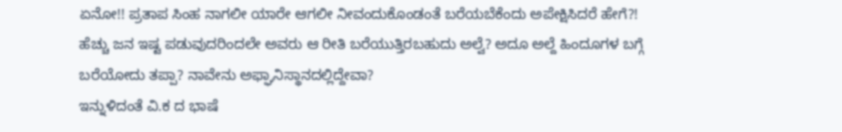ಏನೋ!! ಪ್ರತಾಪ ಸಿಂಹ ನಾಗಲೀ ಯಾರೇ ಆಗಲೀ ನೀವಂದುಕೊಂಡಂತೆ ಬರೆಯಬೆಕೆಂದು ಅಪೇಕ್ಷಿಸಿದರೆ ಹೇಗೆ?! ಹೆಚ್ಚು ಜನ ಇಷ್ಟ ಪಡುವುದರಿಂದಲೇ ಅವರು ಆ ರೀತಿ ಬರೆಯುತ್ತಿರಬಹುದು ಅಲ್ವೆ? ಅದೂ ಅಲ್ದೆ ಹಿಂದೂಗಳ ಬಗ್ಗೆ ಬರೆಯೋದು ತಪ್ಪಾ? ನಾವೇನು ಅಫ್ಘಾನಿಸ್ಥಾನದಲ್ಲಿದ್ದೇವಾ?
ಇನ್ನುಳಿದಂತೆ ವಿ.ಕ ದ ಭಾಷೆ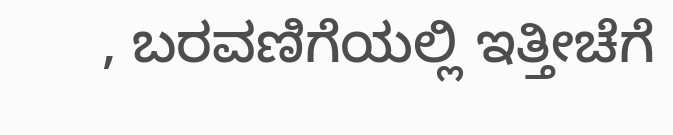, ಬರವಣಿಗೆಯಲ್ಲಿ ಇತ್ತೀಚೆಗೆ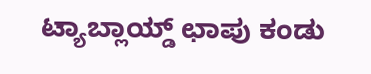ಟ್ಯಾಬ್ಲಾಯ್ಡ್ ಛಾಪು ಕಂಡು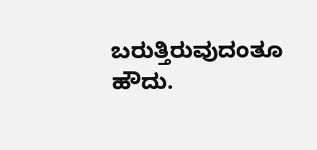ಬರುತ್ತಿರುವುದಂತೂ ಹೌದು.